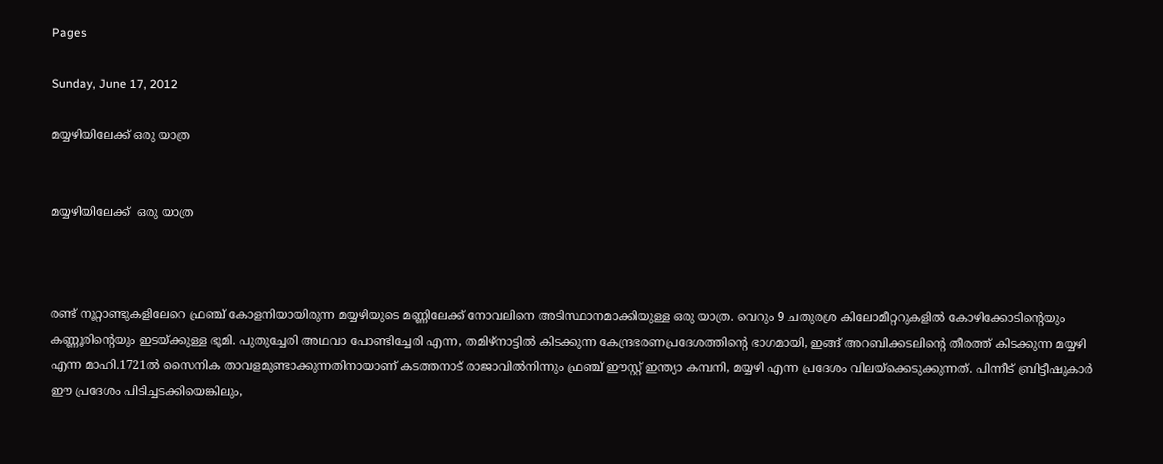Pages

Sunday, June 17, 2012

മയ്യഴിയിലേക്ക് ഒരു യാത്ര


മയ്യഴിയിലേക്ക്  ഒരു യാത്ര



രണ്ട് നൂറ്റാണ്ടുകളിലേറെ ഫ്രഞ്ച് കോളനിയായിരുന്ന മയ്യഴിയുടെ മണ്ണിലേക്ക് നോവലിനെ അടിസ്ഥാനമാക്കിയുള്ള ഒരു യാത്ര. വെറും 9 ചതുരശ്ര കിലോമീറ്ററുകളില്‍ കോഴിക്കോടിന്റെയും കണ്ണൂരിന്റെയും ഇടയ്ക്കുള്ള ഭൂമി. പുതുച്ചേരി അഥവാ പോണ്ടിച്ചേരി എന്ന, തമിഴ്‌നാട്ടില്‍ കിടക്കുന്ന കേന്ദ്രഭരണപ്രദേശത്തിന്റെ ഭാഗമായി, ഇങ്ങ് അറബിക്കടലിന്റെ തീരത്ത് കിടക്കുന്ന മയ്യഴി എന്ന മാഹി.1721ല്‍ സൈനിക താവളമുണ്ടാക്കുന്നതിനായാണ് കടത്തനാട് രാജാവില്‍നിന്നും ഫ്രഞ്ച് ഈസ്റ്റ് ഇന്ത്യാ കമ്പനി, മയ്യഴി എന്ന പ്രദേശം വിലയ്‌ക്കെടുക്കുന്നത്. പിന്നീട് ബ്രിട്ടീഷുകാര്‍ ഈ പ്രദേശം പിടിച്ചടക്കിയെങ്കിലും,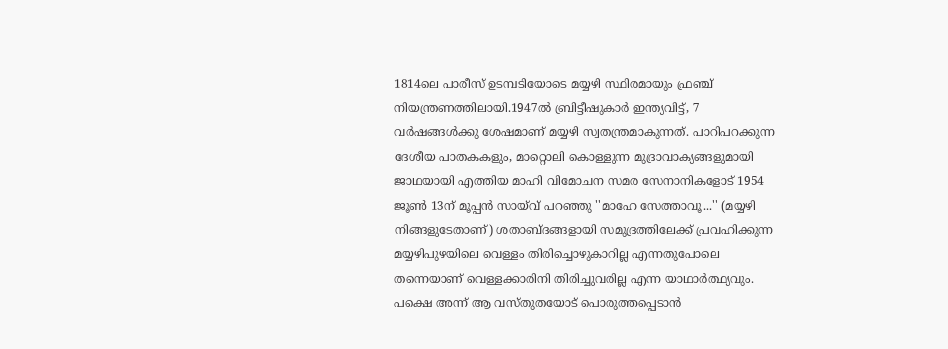1814ലെ പാരീസ് ഉടമ്പടിയോടെ മയ്യഴി സ്ഥിരമായും ഫ്രഞ്ച് നിയന്ത്രണത്തിലായി.1947ല്‍ ബ്രിട്ടീഷുകാര്‍ ഇന്ത്യവിട്ട്, 7 വര്‍ഷങ്ങള്‍ക്കു ശേഷമാണ് മയ്യഴി സ്വതന്ത്രമാകുന്നത്. പാറിപറക്കുന്ന ദേശീയ പാതകകളും, മാറ്റൊലി കൊള്ളുന്ന മുദ്രാവാക്യങ്ങളുമായി ജാഥയായി എത്തിയ മാഹി വിമോചന സമര സേനാനികളോട് 1954 ജൂണ്‍ 13ന് മൂപ്പന്‍ സായ്‌വ് പറഞ്ഞു ''മാഹേ സേത്താവൂ...'' (മയ്യഴി നിങ്ങളുടേതാണ്) ശതാബ്ദങ്ങളായി സമുദ്രത്തിലേക്ക് പ്രവഹിക്കുന്ന മയ്യഴിപുഴയിലെ വെള്ളം തിരിച്ചൊഴുകാറില്ല എന്നതുപോലെ തന്നെയാണ് വെള്ളക്കാരിനി തിരിച്ചുവരില്ല എന്ന യാഥാര്‍ത്ഥ്യവും. പക്ഷെ അന്ന് ആ വസ്തുതയോട് പൊരുത്തപ്പെടാന്‍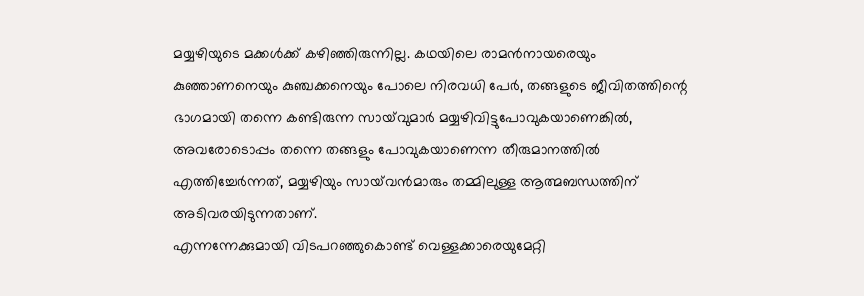മയ്യഴിയുടെ മക്കള്‍ക്ക് കഴിഞ്ഞിരുന്നില്ല. കഥയിലെ രാമന്‍നായരെയും കുഞ്ഞാണനെയും കുഞ്ചക്കനെയും പോലെ നിരവധി പേര്‍, തങ്ങളുടെ ജീവിതത്തിന്റെ ഭാഗമായി തന്നെ കണ്ടിരുന്ന സായ്‌വുമാര്‍ മയ്യഴിവിട്ടുപോവുകയാണെങ്കില്‍, അവരോടൊപ്പം തന്നെ തങ്ങളും പോവുകയാണെന്ന തീരുമാനത്തില്‍ എത്തിച്ചേര്‍ന്നത്, മയ്യഴിയും സായ്‌വന്‍മാരും തമ്മിലുള്ള ആത്മബന്ധത്തിന് അടിവരയിടുന്നതാണ്.
എന്നന്നേക്കുമായി വിടപറഞ്ഞുകൊണ്ട് വെള്ളക്കാരെയുമേറ്റി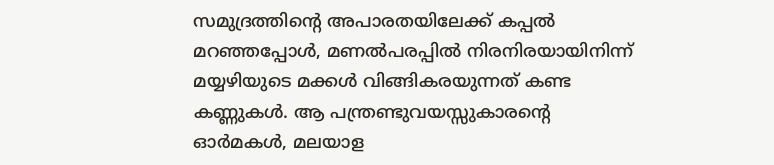സമുദ്രത്തിന്റെ അപാരതയിലേക്ക് കപ്പല്‍ മറഞ്ഞപ്പോള്‍, മണല്‍പരപ്പില്‍ നിരനിരയായിനിന്ന് മയ്യഴിയുടെ മക്കള്‍ വിങ്ങികരയുന്നത് കണ്ട കണ്ണുകള്‍. ആ പന്ത്രണ്ടുവയസ്സുകാരന്റെ ഓര്‍മകള്‍, മലയാള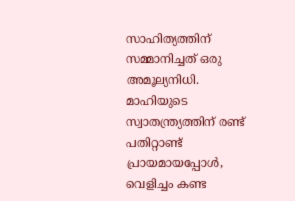സാഹിത്യത്തിന് സമ്മാനിച്ചത് ഒരു അമൂല്യനിധി. മാഹിയുടെ സ്വാതന്ത്ര്യത്തിന് രണ്ട് പതിറ്റാണ്ട് പ്രായമായപ്പോള്‍, വെളിച്ചം കണ്ട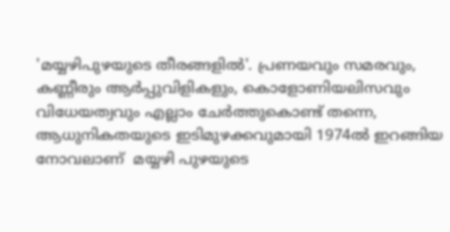'മയ്യഴിപുഴയുടെ തീരങ്ങളില്‍'. പ്രണയവും സമരവും, കണ്ണീരും ആര്‍പ്പുവിളികളും, കൊളോണിയലിസവും വിധേയത്വവും എല്ലാം ചേര്‍ത്തുകൊണ്ട് തന്നെ, ആധുനികതയുടെ ഇടിമുഴക്കവുമായി 1974ല്‍ ഇറങ്ങിയ നോവലാണ്  മയ്യഴി പുഴയുടെ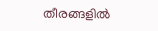തീരങ്ങളില്‍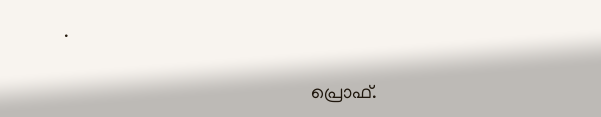.

                                                     പ്രൊഫ്.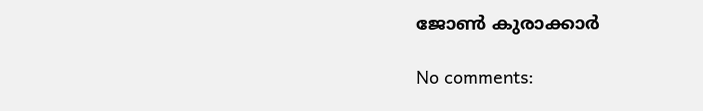ജോണ്‍ കുരാക്കാര്‍

No comments: